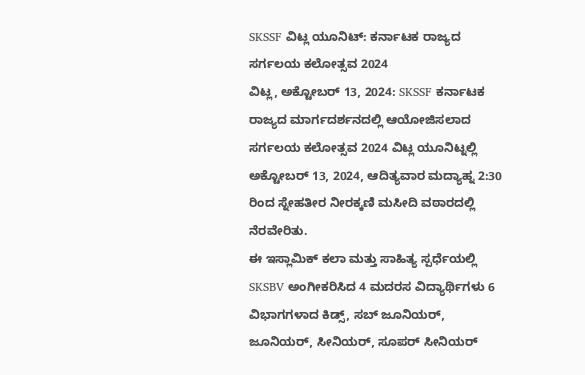SKSSF ವಿಟ್ಲ ಯೂನಿಟ್: ಕರ್ನಾಟಕ ರಾಜ್ಯದ ಸರ್ಗಲಯ ಕಲೋತ್ಸವ 2024
ವಿಟ್ಲ, ಅಕ್ಟೋಬರ್ 13, 2024: SKSSF ಕರ್ನಾಟಕ ರಾಜ್ಯದ ಮಾರ್ಗದರ್ಶನದಲ್ಲಿ ಆಯೋಜಿಸಲಾದ ಸರ್ಗಲಯ ಕಲೋತ್ಸವ 2024 ವಿಟ್ಲ ಯೂನಿಟ್ನಲ್ಲಿ ಅಕ್ಟೋಬರ್ 13, 2024, ಆದಿತ್ಯವಾರ ಮದ್ಯಾಹ್ನ 2:30 ರಿಂದ ಸ್ನೇಹತೀರ ನೀರಕ್ಕಣಿ ಮಸೀದಿ ವಠಾರದಲ್ಲಿ ನೆರವೇರಿತು.
ಈ ಇಸ್ಲಾಮಿಕ್ ಕಲಾ ಮತ್ತು ಸಾಹಿತ್ಯ ಸ್ಪರ್ಧೆಯಲ್ಲಿ SKSBV ಅಂಗೀಕರಿಸಿದ 4 ಮದರಸ ವಿದ್ಯಾರ್ಥಿಗಳು 6 ವಿಭಾಗಗಳಾದ ಕಿಡ್ಸ್, ಸಬ್ ಜೂನಿಯರ್, ಜೂನಿಯರ್, ಸೀನಿಯರ್, ಸೂಪರ್ ಸೀನಿಯರ್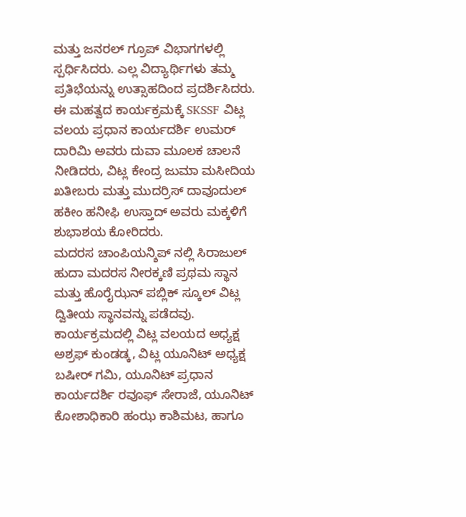ಮತ್ತು ಜನರಲ್ ಗ್ರೂಪ್ ವಿಭಾಗಗಳಲ್ಲಿ ಸ್ಪರ್ಧಿಸಿದರು. ಎಲ್ಲ ವಿದ್ಯಾರ್ಥಿಗಳು ತಮ್ಮ ಪ್ರತಿಭೆಯನ್ನು ಉತ್ಸಾಹದಿಂದ ಪ್ರದರ್ಶಿಸಿದರು.
ಈ ಮಹತ್ವದ ಕಾರ್ಯಕ್ರಮಕ್ಕೆ SKSSF ವಿಟ್ಲ ವಲಯ ಪ್ರಧಾನ ಕಾರ್ಯದರ್ಶಿ ಉಮರ್ ದಾರಿಮಿ ಅವರು ದುವಾ ಮೂಲಕ ಚಾಲನೆ ನೀಡಿದರು, ವಿಟ್ಲ ಕೇಂದ್ರ ಜುಮಾ ಮಸೀದಿಯ ಖತೀಬರು ಮತ್ತು ಮುದರ್ರಿಸ್ ದಾವೂದುಲ್ ಹಕೀಂ ಹನೀಫಿ ಉಸ್ತಾದ್ ಅವರು ಮಕ್ಕಳಿಗೆ ಶುಭಾಶಯ ಕೋರಿದರು.
ಮದರಸ ಚಾಂಪಿಯನ್ಶಿಪ್ ನಲ್ಲಿ ಸಿರಾಜುಲ್ ಹುದಾ ಮದರಸ ನೀರಕ್ಕಣಿ ಪ್ರಥಮ ಸ್ಥಾನ ಮತ್ತು ಹೊರೈಝನ್ ಪಬ್ಲಿಕ್ ಸ್ಕೂಲ್ ವಿಟ್ಲ ದ್ವಿತೀಯ ಸ್ಥಾನವನ್ನು ಪಡೆದವು.
ಕಾರ್ಯಕ್ರಮದಲ್ಲಿ ವಿಟ್ಲ ವಲಯದ ಅಧ್ಯಕ್ಷ ಅಶ್ರಫ್ ಕುಂಡಡ್ಕ, ವಿಟ್ಲ ಯೂನಿಟ್ ಅಧ್ಯಕ್ಷ ಬಷೀರ್ ಗಮಿ, ಯೂನಿಟ್ ಪ್ರಧಾನ ಕಾರ್ಯದರ್ಶಿ ರವೂಫ್ ಸೇರಾಜೆ, ಯೂನಿಟ್ ಕೋಶಾಧಿಕಾರಿ ಹಂಝ ಕಾಶಿಮಟ, ಹಾಗೂ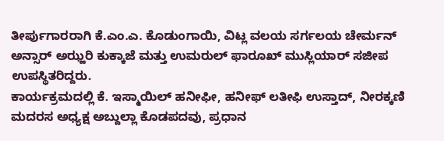ತೀರ್ಪುಗಾರರಾಗಿ ಕೆ.ಎಂ.ಎ. ಕೊಡುಂಗಾಯಿ, ವಿಟ್ಲ ವಲಯ ಸರ್ಗಲಯ ಚೇರ್ಮನ್ ಅನ್ಸಾರ್ ಅಝ್ಹರಿ ಕುಕ್ಕಾಜೆ ಮತ್ತು ಉಮರುಲ್ ಫಾರೂಖ್ ಮುಸ್ಲಿಯಾರ್ ಸಜೀಪ ಉಪಸ್ಥಿತರಿದ್ದರು.
ಕಾರ್ಯಕ್ರಮದಲ್ಲಿ ಕೆ. ಇಸ್ಮಾಯಿಲ್ ಹನೀಫೀ, ಹನೀಫ್ ಲತೀಫಿ ಉಸ್ತಾದ್, ನೀರಕ್ಕಣಿ ಮದರಸ ಅಧ್ಯಕ್ಷ ಅಬ್ದುಲ್ಲಾ ಕೊಡಪದವು, ಪ್ರಧಾನ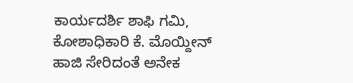ಕಾರ್ಯದರ್ಶಿ ಶಾಫಿ ಗಮಿ, ಕೋಶಾಧಿಕಾರಿ ಕೆ. ಮೊಯ್ದೀನ್ ಹಾಜಿ ಸೇರಿದಂತೆ ಅನೇಕ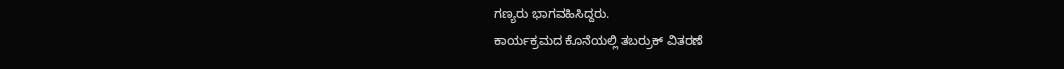ಗಣ್ಯರು ಭಾಗವಹಿಸಿದ್ದರು.
ಕಾರ್ಯಕ್ರಮದ ಕೊನೆಯಲ್ಲಿ ತಬರ್ರುಕ್ ವಿತರಣೆ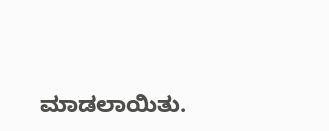ಮಾಡಲಾಯಿತು.